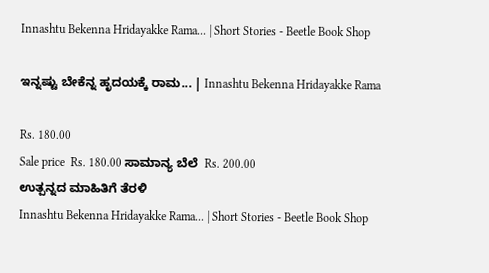Innashtu Bekenna Hridayakke Rama... | Short Stories - Beetle Book Shop

ಇನ್ನಷ್ಟು ಬೇಕೆನ್ನ ಹೃದಯಕ್ಕೆ ರಾಮ... | Innashtu Bekenna Hridayakke Rama

Rs. 180.00
Sale price  Rs. 180.00 ಸಾಮಾನ್ಯ ಬೆಲೆ  Rs. 200.00
ಉತ್ಪನ್ನದ ಮಾಹಿತಿಗೆ ತೆರಳಿ
Innashtu Bekenna Hridayakke Rama... | Short Stories - Beetle Book Shop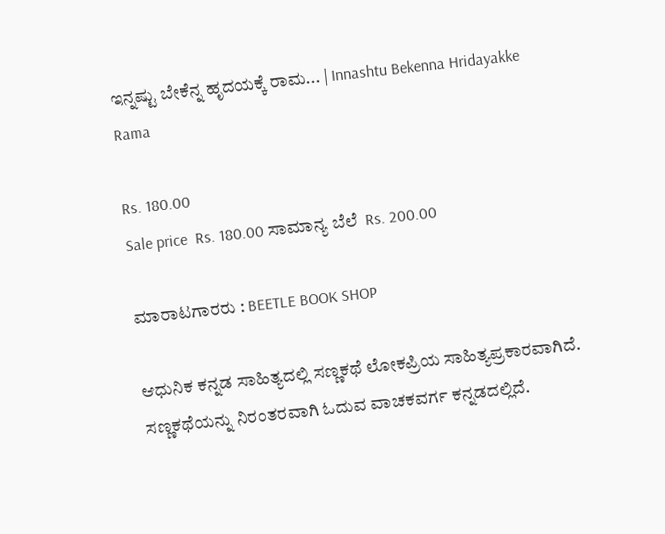ಇನ್ನಷ್ಟು ಬೇಕೆನ್ನ ಹೃದಯಕ್ಕೆ ರಾಮ... | Innashtu Bekenna Hridayakke Rama

Rs. 180.00
Sale price  Rs. 180.00 ಸಾಮಾನ್ಯ ಬೆಲೆ  Rs. 200.00

ಮಾರಾಟಗಾರರು : BEETLE BOOK SHOP

ಆಧುನಿಕ ಕನ್ನಡ ಸಾಹಿತ್ಯದಲ್ಲಿ ಸಣ್ಣಕಥೆ ಲೋಕಪ್ರಿಯ ಸಾಹಿತ್ಯಪ್ರಕಾರವಾಗಿದೆ. ಸಣ್ಣಕಥೆಯನ್ನು ನಿರಂತರವಾಗಿ ಓದುವ ವಾಚಕವರ್ಗ ಕನ್ನಡದಲ್ಲಿದೆ.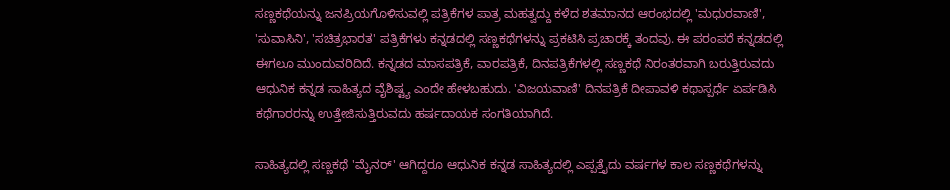ಸಣ್ಣಕಥೆಯನ್ನು ಜನಪ್ರಿಯಗೊಳಿಸುವಲ್ಲಿ ಪತ್ರಿಕೆಗಳ ಪಾತ್ರ ಮಹತ್ವದ್ದು ಕಳೆದ ಶತಮಾನದ ಆರಂಭದಲ್ಲಿ 'ಮಧುರವಾಣಿ', 'ಸುವಾಸಿನಿ', 'ಸಚಿತ್ರಭಾರತ' ಪತ್ರಿಕೆಗಳು ಕನ್ನಡದಲ್ಲಿ ಸಣ್ಣಕಥೆಗಳನ್ನು ಪ್ರಕಟಿಸಿ ಪ್ರಚಾರಕ್ಕೆ ತಂದವು. ಈ ಪರಂಪರೆ ಕನ್ನಡದಲ್ಲಿ ಈಗಲೂ ಮುಂದುವರಿದಿದೆ. ಕನ್ನಡದ ಮಾಸಪತ್ರಿಕೆ, ವಾರಪತ್ರಿಕೆ, ದಿನಪತ್ರಿಕೆಗಳಲ್ಲಿ ಸಣ್ಣಕಥೆ ನಿರಂತರವಾಗಿ ಬರುತ್ತಿರುವದು ಆಧುನಿಕ ಕನ್ನಡ ಸಾಹಿತ್ಯದ ವೈಶಿಷ್ಟ್ಯ ಎಂದೇ ಹೇಳಬಹುದು. 'ವಿಜಯವಾಣಿ' ದಿನಪತ್ರಿಕೆ ದೀಪಾವಳಿ ಕಥಾಸ್ಪರ್ಧೆ ಏರ್ಪಡಿಸಿ ಕಥೆಗಾರರನ್ನು ಉತ್ತೇಜಿಸುತ್ತಿರುವದು ಹರ್ಷದಾಯಕ ಸಂಗತಿಯಾಗಿದೆ.

ಸಾಹಿತ್ಯದಲ್ಲಿ ಸಣ್ಣಕಥೆ 'ಮೈನರ್' ಆಗಿದ್ದರೂ ಆಧುನಿಕ ಕನ್ನಡ ಸಾಹಿತ್ಯದಲ್ಲಿ ಎಪ್ಪತ್ತೈದು ವರ್ಷಗಳ ಕಾಲ ಸಣ್ಣಕಥೆಗಳನ್ನು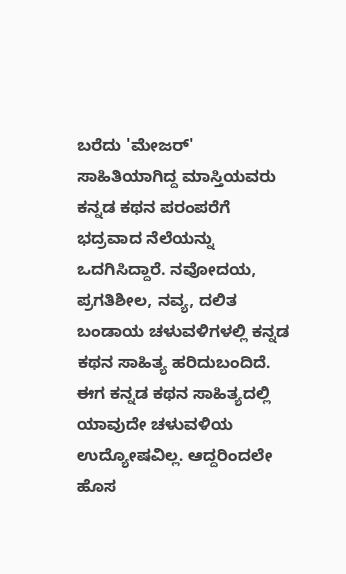ಬರೆದು 'ಮೇಜರ್' ಸಾಹಿತಿಯಾಗಿದ್ದ ಮಾಸ್ತಿಯವರು ಕನ್ನಡ ಕಥನ ಪರಂಪರೆಗೆ ಭದ್ರವಾದ ನೆಲೆಯನ್ನು ಒದಗಿಸಿದ್ದಾರೆ. ನವೋದಯ, ಪ್ರಗತಿಶೀಲ, ನವ್ಯ, ದಲಿತ ಬಂಡಾಯ ಚಳುವಳಿಗಳಲ್ಲಿ ಕನ್ನಡ ಕಥನ ಸಾಹಿತ್ಯ ಹರಿದುಬಂದಿದೆ. ಈಗ ಕನ್ನಡ ಕಥನ ಸಾಹಿತ್ಯದಲ್ಲಿ ಯಾವುದೇ ಚಳುವಳಿಯ ಉದ್ಯೋಷವಿಲ್ಲ. ಆದ್ದರಿಂದಲೇ ಹೊಸ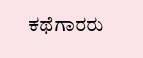ಕಥೆಗಾರರು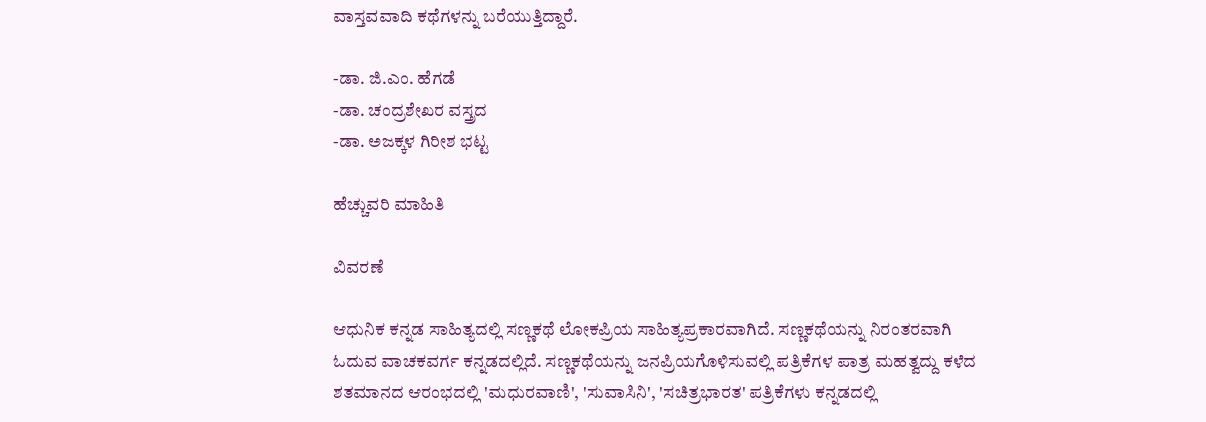ವಾಸ್ತವವಾದಿ ಕಥೆಗಳನ್ನು ಬರೆಯುತ್ತಿದ್ದಾರೆ.

-ಡಾ. ಜಿ.ಎಂ. ಹೆಗಡೆ
-ಡಾ. ಚಂದ್ರಶೇಖರ ವಸ್ತ್ರದ
-ಡಾ. ಅಜಕ್ಕಳ ಗಿರೀಶ ಭಟ್ಟ

ಹೆಚ್ಚುವರಿ ಮಾಹಿತಿ

ವಿವರಣೆ

ಆಧುನಿಕ ಕನ್ನಡ ಸಾಹಿತ್ಯದಲ್ಲಿ ಸಣ್ಣಕಥೆ ಲೋಕಪ್ರಿಯ ಸಾಹಿತ್ಯಪ್ರಕಾರವಾಗಿದೆ. ಸಣ್ಣಕಥೆಯನ್ನು ನಿರಂತರವಾಗಿ ಓದುವ ವಾಚಕವರ್ಗ ಕನ್ನಡದಲ್ಲಿದೆ. ಸಣ್ಣಕಥೆಯನ್ನು ಜನಪ್ರಿಯಗೊಳಿಸುವಲ್ಲಿ ಪತ್ರಿಕೆಗಳ ಪಾತ್ರ ಮಹತ್ವದ್ದು ಕಳೆದ ಶತಮಾನದ ಆರಂಭದಲ್ಲಿ 'ಮಧುರವಾಣಿ', 'ಸುವಾಸಿನಿ', 'ಸಚಿತ್ರಭಾರತ' ಪತ್ರಿಕೆಗಳು ಕನ್ನಡದಲ್ಲಿ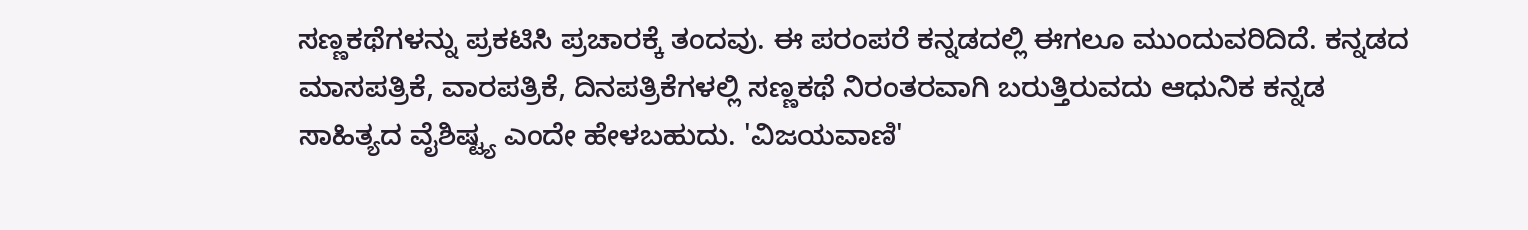ಸಣ್ಣಕಥೆಗಳನ್ನು ಪ್ರಕಟಿಸಿ ಪ್ರಚಾರಕ್ಕೆ ತಂದವು. ಈ ಪರಂಪರೆ ಕನ್ನಡದಲ್ಲಿ ಈಗಲೂ ಮುಂದುವರಿದಿದೆ. ಕನ್ನಡದ ಮಾಸಪತ್ರಿಕೆ, ವಾರಪತ್ರಿಕೆ, ದಿನಪತ್ರಿಕೆಗಳಲ್ಲಿ ಸಣ್ಣಕಥೆ ನಿರಂತರವಾಗಿ ಬರುತ್ತಿರುವದು ಆಧುನಿಕ ಕನ್ನಡ ಸಾಹಿತ್ಯದ ವೈಶಿಷ್ಟ್ಯ ಎಂದೇ ಹೇಳಬಹುದು. 'ವಿಜಯವಾಣಿ'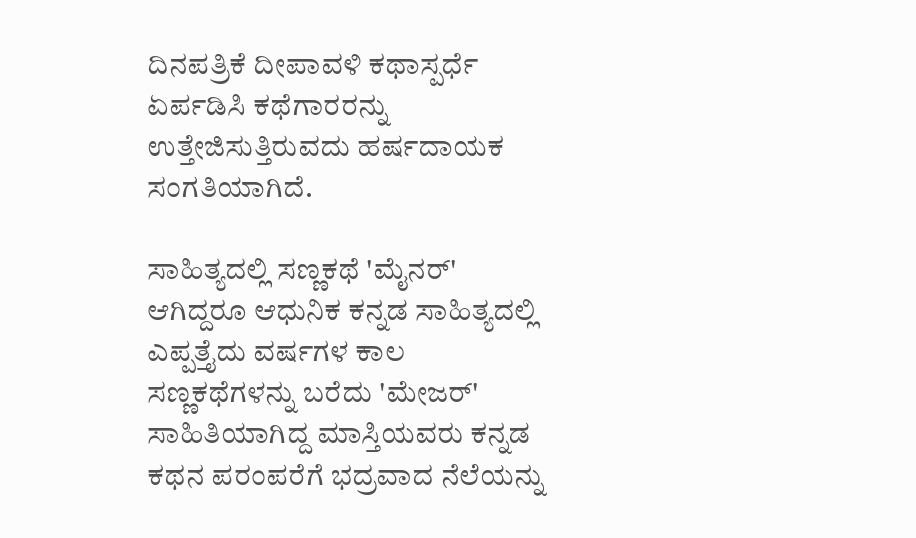ದಿನಪತ್ರಿಕೆ ದೀಪಾವಳಿ ಕಥಾಸ್ಪರ್ಧೆ ಏರ್ಪಡಿಸಿ ಕಥೆಗಾರರನ್ನು ಉತ್ತೇಜಿಸುತ್ತಿರುವದು ಹರ್ಷದಾಯಕ ಸಂಗತಿಯಾಗಿದೆ.

ಸಾಹಿತ್ಯದಲ್ಲಿ ಸಣ್ಣಕಥೆ 'ಮೈನರ್' ಆಗಿದ್ದರೂ ಆಧುನಿಕ ಕನ್ನಡ ಸಾಹಿತ್ಯದಲ್ಲಿ ಎಪ್ಪತ್ತೈದು ವರ್ಷಗಳ ಕಾಲ ಸಣ್ಣಕಥೆಗಳನ್ನು ಬರೆದು 'ಮೇಜರ್' ಸಾಹಿತಿಯಾಗಿದ್ದ ಮಾಸ್ತಿಯವರು ಕನ್ನಡ ಕಥನ ಪರಂಪರೆಗೆ ಭದ್ರವಾದ ನೆಲೆಯನ್ನು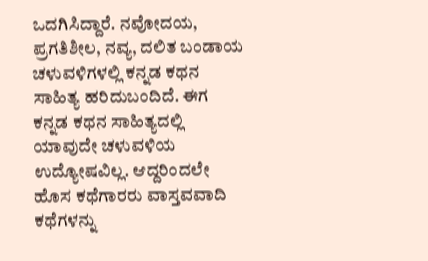ಒದಗಿಸಿದ್ದಾರೆ. ನವೋದಯ, ಪ್ರಗತಿಶೀಲ, ನವ್ಯ, ದಲಿತ ಬಂಡಾಯ ಚಳುವಳಿಗಳಲ್ಲಿ ಕನ್ನಡ ಕಥನ ಸಾಹಿತ್ಯ ಹರಿದುಬಂದಿದೆ. ಈಗ ಕನ್ನಡ ಕಥನ ಸಾಹಿತ್ಯದಲ್ಲಿ ಯಾವುದೇ ಚಳುವಳಿಯ ಉದ್ಯೋಷವಿಲ್ಲ. ಆದ್ದರಿಂದಲೇ ಹೊಸ ಕಥೆಗಾರರು ವಾಸ್ತವವಾದಿ ಕಥೆಗಳನ್ನು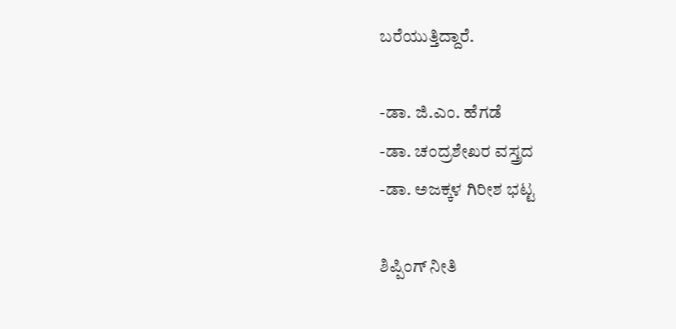ಬರೆಯುತ್ತಿದ್ದಾರೆ.

-ಡಾ. ಜಿ.ಎಂ. ಹೆಗಡೆ
-ಡಾ. ಚಂದ್ರಶೇಖರ ವಸ್ತ್ರದ
-ಡಾ. ಅಜಕ್ಕಳ ಗಿರೀಶ ಭಟ್ಟ

ಶಿಪ್ಪಿಂಗ್ ನೀತಿ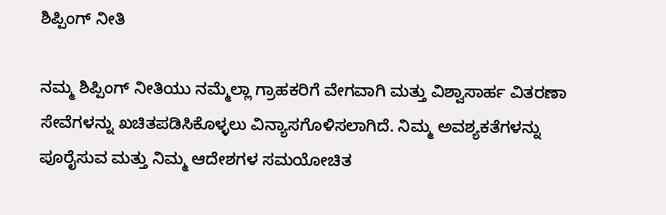ಶಿಪ್ಪಿಂಗ್ ನೀತಿ

ನಮ್ಮ ಶಿಪ್ಪಿಂಗ್ ನೀತಿಯು ನಮ್ಮೆಲ್ಲಾ ಗ್ರಾಹಕರಿಗೆ ವೇಗವಾಗಿ ಮತ್ತು ವಿಶ್ವಾಸಾರ್ಹ ವಿತರಣಾ ಸೇವೆಗಳನ್ನು ಖಚಿತಪಡಿಸಿಕೊಳ್ಳಲು ವಿನ್ಯಾಸಗೊಳಿಸಲಾಗಿದೆ. ನಿಮ್ಮ ಅವಶ್ಯಕತೆಗಳನ್ನು ಪೂರೈಸುವ ಮತ್ತು ನಿಮ್ಮ ಆದೇಶಗಳ ಸಮಯೋಚಿತ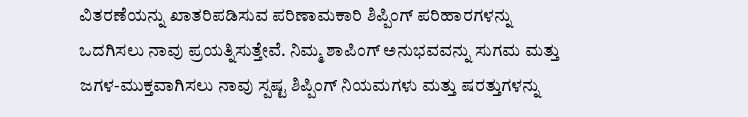ವಿತರಣೆಯನ್ನು ಖಾತರಿಪಡಿಸುವ ಪರಿಣಾಮಕಾರಿ ಶಿಪ್ಪಿಂಗ್ ಪರಿಹಾರಗಳನ್ನು ಒದಗಿಸಲು ನಾವು ಪ್ರಯತ್ನಿಸುತ್ತೇವೆ. ನಿಮ್ಮ ಶಾಪಿಂಗ್ ಅನುಭವವನ್ನು ಸುಗಮ ಮತ್ತು ಜಗಳ-ಮುಕ್ತವಾಗಿಸಲು ನಾವು ಸ್ಪಷ್ಟ ಶಿಪ್ಪಿಂಗ್ ನಿಯಮಗಳು ಮತ್ತು ಷರತ್ತುಗಳನ್ನು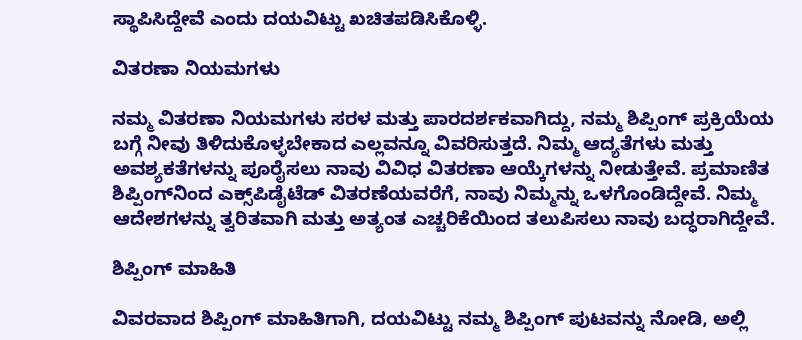ಸ್ಥಾಪಿಸಿದ್ದೇವೆ ಎಂದು ದಯವಿಟ್ಟು ಖಚಿತಪಡಿಸಿಕೊಳ್ಳಿ.

ವಿತರಣಾ ನಿಯಮಗಳು

ನಮ್ಮ ವಿತರಣಾ ನಿಯಮಗಳು ಸರಳ ಮತ್ತು ಪಾರದರ್ಶಕವಾಗಿದ್ದು, ನಮ್ಮ ಶಿಪ್ಪಿಂಗ್ ಪ್ರಕ್ರಿಯೆಯ ಬಗ್ಗೆ ನೀವು ತಿಳಿದುಕೊಳ್ಳಬೇಕಾದ ಎಲ್ಲವನ್ನೂ ವಿವರಿಸುತ್ತದೆ. ನಿಮ್ಮ ಆದ್ಯತೆಗಳು ಮತ್ತು ಅವಶ್ಯಕತೆಗಳನ್ನು ಪೂರೈಸಲು ನಾವು ವಿವಿಧ ವಿತರಣಾ ಆಯ್ಕೆಗಳನ್ನು ನೀಡುತ್ತೇವೆ. ಪ್ರಮಾಣಿತ ಶಿಪ್ಪಿಂಗ್‌ನಿಂದ ಎಕ್ಸ್‌ಪಿಡೈಟೆಡ್ ವಿತರಣೆಯವರೆಗೆ, ನಾವು ನಿಮ್ಮನ್ನು ಒಳಗೊಂಡಿದ್ದೇವೆ. ನಿಮ್ಮ ಆದೇಶಗಳನ್ನು ತ್ವರಿತವಾಗಿ ಮತ್ತು ಅತ್ಯಂತ ಎಚ್ಚರಿಕೆಯಿಂದ ತಲುಪಿಸಲು ನಾವು ಬದ್ಧರಾಗಿದ್ದೇವೆ.

ಶಿಪ್ಪಿಂಗ್ ಮಾಹಿತಿ

ವಿವರವಾದ ಶಿಪ್ಪಿಂಗ್ ಮಾಹಿತಿಗಾಗಿ, ದಯವಿಟ್ಟು ನಮ್ಮ ಶಿಪ್ಪಿಂಗ್ ಪುಟವನ್ನು ನೋಡಿ, ಅಲ್ಲಿ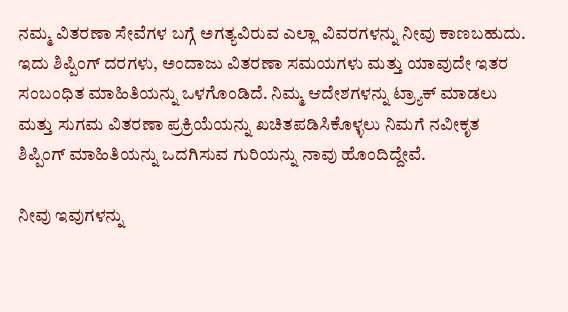ನಮ್ಮ ವಿತರಣಾ ಸೇವೆಗಳ ಬಗ್ಗೆ ಅಗತ್ಯವಿರುವ ಎಲ್ಲಾ ವಿವರಗಳನ್ನು ನೀವು ಕಾಣಬಹುದು. ಇದು ಶಿಪ್ಪಿಂಗ್ ದರಗಳು, ಅಂದಾಜು ವಿತರಣಾ ಸಮಯಗಳು ಮತ್ತು ಯಾವುದೇ ಇತರ ಸಂಬಂಧಿತ ಮಾಹಿತಿಯನ್ನು ಒಳಗೊಂಡಿದೆ. ನಿಮ್ಮ ಆದೇಶಗಳನ್ನು ಟ್ರ್ಯಾಕ್ ಮಾಡಲು ಮತ್ತು ಸುಗಮ ವಿತರಣಾ ಪ್ರಕ್ರಿಯೆಯನ್ನು ಖಚಿತಪಡಿಸಿಕೊಳ್ಳಲು ನಿಮಗೆ ನವೀಕೃತ ಶಿಪ್ಪಿಂಗ್ ಮಾಹಿತಿಯನ್ನು ಒದಗಿಸುವ ಗುರಿಯನ್ನು ನಾವು ಹೊಂದಿದ್ದೇವೆ.

ನೀವು ಇವುಗಳನ್ನು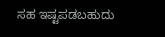ಸಹ ಇಷ್ಟಪಡಬಹುದು